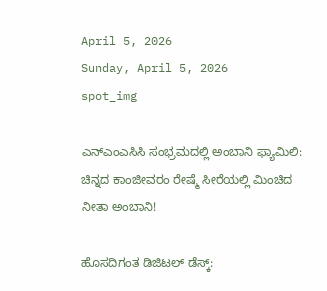April 5, 2026
Sunday, April 5, 2026
spot_img

ಎನ್‌ಎಂಎಸಿಸಿ ಸಂಭ್ರಮದಲ್ಲಿ ಅಂಬಾನಿ ಫ್ಯಾಮಿಲಿ: ಚಿನ್ನದ ಕಾಂಜೀವರಂ ರೇಷ್ಮೆ ಸೀರೆಯಲ್ಲಿ ಮಿಂಚಿದ ನೀತಾ ಅಂಬಾನಿ!

ಹೊಸದಿಗಂತ ಡಿಜಿಟಲ್ ಡೆಸ್ಕ್: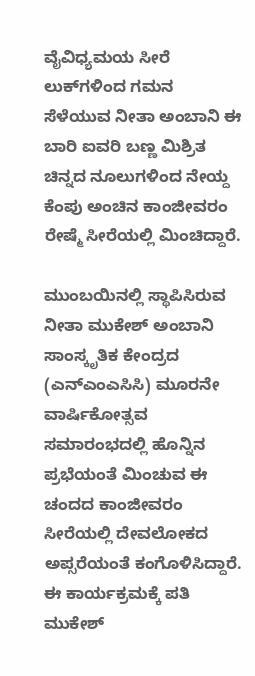ವೈವಿಧ್ಯಮಯ ಸೀರೆ ಲುಕ್‌ಗಳಿಂದ ಗಮನ ಸೆಳೆಯುವ ನೀತಾ ಅಂಬಾನಿ ಈ ಬಾರಿ ಐವರಿ ಬಣ್ಣ ಮಿಶ್ರಿತ ಚಿನ್ನದ ನೂಲುಗಳಿಂದ ನೇಯ್ದ ಕೆಂಪು ಅಂಚಿನ ಕಾಂಜೀವರಂ ರೇಷ್ಮೆ ಸೀರೆಯಲ್ಲಿ ಮಿಂಚಿದ್ದಾರೆ.

ಮುಂಬಯಿನಲ್ಲಿ ಸ್ಥಾಪಿಸಿರುವ ನೀತಾ ಮುಕೇಶ್ ಅಂಬಾನಿ ಸಾಂಸ್ಕೃತಿಕ ಕೇಂದ್ರದ (ಎನ್‌ಎಂಎಸಿಸಿ) ಮೂರನೇ ವಾರ್ಷಿಕೋತ್ಸವ ಸಮಾರಂಭದಲ್ಲಿ ಹೊನ್ನಿನ ಪ್ರಭೆಯಂತೆ ಮಿಂಚುವ ಈ ಚಂದದ ಕಾಂಜೀವರಂ ಸೀರೆಯಲ್ಲಿ ದೇವಲೋಕದ ಅಪ್ಸರೆಯಂತೆ ಕಂಗೊಳಿಸಿದ್ದಾರೆ. ಈ ಕಾರ್ಯಕ್ರಮಕ್ಕೆ ಪತಿ ಮುಕೇಶ್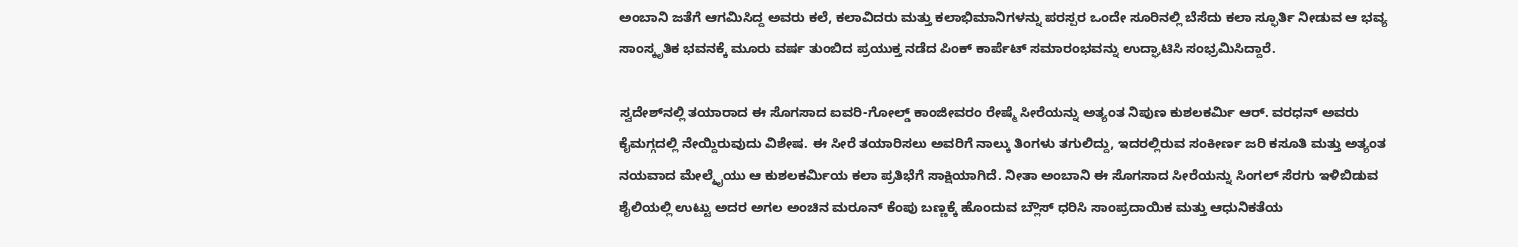ಅಂಬಾನಿ ಜತೆಗೆ ಆಗಮಿಸಿದ್ದ ಅವರು ಕಲೆ, ಕಲಾವಿದರು ಮತ್ತು ಕಲಾಭಿಮಾನಿಗಳನ್ನು ಪರಸ್ಪರ ಒಂದೇ ಸೂರಿನಲ್ಲಿ ಬೆಸೆದು ಕಲಾ ಸ್ಫೂರ್ತಿ ನೀಡುವ ಆ ಭವ್ಯ ಸಾಂಸ್ಕೃತಿಕ ಭವನಕ್ಕೆ ಮೂರು ವರ್ಷ ತುಂಬಿದ ಪ್ರಯುಕ್ತ ನಡೆದ ಪಿಂಕ್ ಕಾರ್ಪೆಟ್ ಸಮಾರಂಭವನ್ನು ಉದ್ಘಾಟಿಸಿ ಸಂಭ್ರಮಿಸಿದ್ದಾರೆ.

ಸ್ವದೇಶ್‌ನಲ್ಲಿ ತಯಾರಾದ ಈ ಸೊಗಸಾದ ಐವರಿ-ಗೋಲ್ಡ್ ಕಾಂಜೀವರಂ ರೇಷ್ಮೆ ಸೀರೆಯನ್ನು ಅತ್ಯಂತ ನಿಪುಣ ಕುಶಲಕರ್ಮಿ ಆರ್. ವರಧನ್ ಅವರು ಕೈಮಗ್ಗದಲ್ಲಿ ನೇಯ್ದಿರುವುದು ವಿಶೇಷ. ಈ ಸೀರೆ ತಯಾರಿಸಲು ಅವರಿಗೆ ನಾಲ್ಕು ತಿಂಗಳು ತಗುಲಿದ್ದು, ಇದರಲ್ಲಿರುವ ಸಂಕೀರ್ಣ ಜರಿ ಕಸೂತಿ ಮತ್ತು ಅತ್ಯಂತ ನಯವಾದ ಮೇಲ್ಮೈಯು ಆ ಕುಶಲಕರ್ಮಿಯ ಕಲಾ ಪ್ರತಿಭೆಗೆ ಸಾಕ್ಷಿಯಾಗಿದೆ. ನೀತಾ ಅಂಬಾನಿ ಈ ಸೊಗಸಾದ ಸೀರೆಯನ್ನು ಸಿಂಗಲ್ ಸೆರಗು ಇಳಿಬಿಡುವ ಶೈಲಿಯಲ್ಲಿ ಉಟ್ಟು ಅದರ ಅಗಲ ಅಂಚಿನ ಮರೂನ್ ಕೆಂಪು ಬಣ್ಣಕ್ಕೆ ಹೊಂದುವ ಬ್ಲೌಸ್ ಧರಿಸಿ ಸಾಂಪ್ರದಾಯಿಕ ಮತ್ತು ಆಧುನಿಕತೆಯ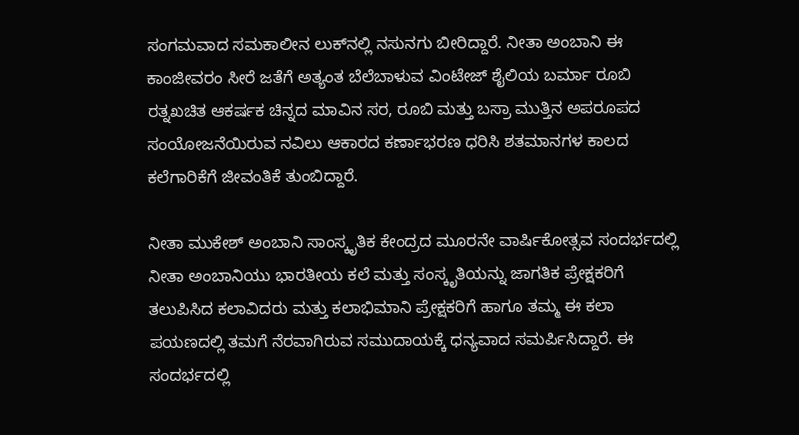ಸಂಗಮವಾದ ಸಮಕಾಲೀನ ಲುಕ್‌ನಲ್ಲಿ ನಸುನಗು ಬೀರಿದ್ದಾರೆ. ನೀತಾ ಅಂಬಾನಿ ಈ ಕಾಂಜೀವರಂ ಸೀರೆ ಜತೆಗೆ ಅತ್ಯಂತ ಬೆಲೆಬಾಳುವ ವಿಂಟೇಜ್ ಶೈಲಿಯ ಬರ್ಮಾ ರೂಬಿ ರತ್ನಖಚಿತ ಆಕರ್ಷಕ ಚಿನ್ನದ ಮಾವಿನ ಸರ, ರೂಬಿ ಮತ್ತು ಬಸ್ರಾ ಮುತ್ತಿನ ಅಪರೂಪದ ಸಂಯೋಜನೆಯಿರುವ ನವಿಲು ಆಕಾರದ ಕರ್ಣಾಭರಣ ಧರಿಸಿ ಶತಮಾನಗಳ ಕಾಲದ ಕಲೆಗಾರಿಕೆಗೆ ಜೀವಂತಿಕೆ ತುಂಬಿದ್ದಾರೆ.

ನೀತಾ ಮುಕೇಶ್ ಅಂಬಾನಿ ಸಾಂಸ್ಕೃತಿಕ ಕೇಂದ್ರದ ಮೂರನೇ ವಾರ್ಷಿಕೋತ್ಸವ ಸಂದರ್ಭದಲ್ಲಿ ನೀತಾ ಅಂಬಾನಿಯು ಭಾರತೀಯ ಕಲೆ ಮತ್ತು ಸಂಸ್ಕೃತಿಯನ್ನು ಜಾಗತಿಕ ಪ್ರೇಕ್ಷಕರಿಗೆ ತಲುಪಿಸಿದ ಕಲಾವಿದರು ಮತ್ತು ಕಲಾಭಿಮಾನಿ ಪ್ರೇಕ್ಷಕರಿಗೆ ಹಾಗೂ ತಮ್ಮ ಈ ಕಲಾ ಪಯಣದಲ್ಲಿ ತಮಗೆ ನೆರವಾಗಿರುವ ಸಮುದಾಯಕ್ಕೆ ಧನ್ಯವಾದ ಸಮರ್ಪಿಸಿದ್ದಾರೆ. ಈ ಸಂದರ್ಭದಲ್ಲಿ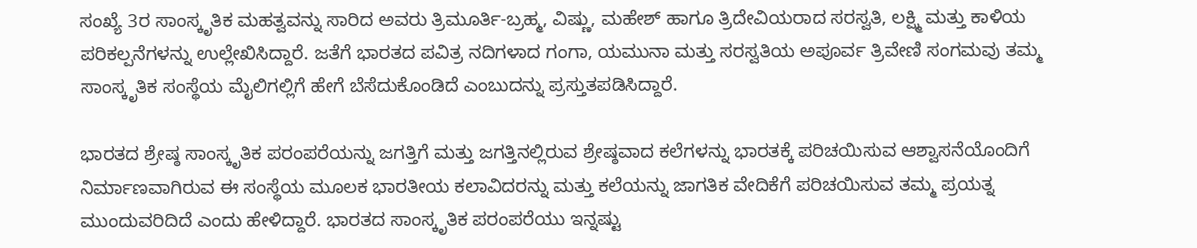ಸಂಖ್ಯೆ 3ರ ಸಾಂಸ್ಕೃತಿಕ ಮಹತ್ವವನ್ನು ಸಾರಿದ ಅವರು ತ್ರಿಮೂರ್ತಿ-ಬ್ರಹ್ಮ, ವಿಷ್ಣು, ಮಹೇಶ್ ಹಾಗೂ ತ್ರಿದೇವಿಯರಾದ ಸರಸ್ವತಿ, ಲಕ್ಷ್ಮಿ ಮತ್ತು ಕಾಳಿಯ ಪರಿಕಲ್ಪನೆಗಳನ್ನು ಉಲ್ಲೇಖಿಸಿದ್ದಾರೆ. ಜತೆಗೆ ಭಾರತದ ಪವಿತ್ರ ನದಿಗಳಾದ ಗಂಗಾ, ಯಮುನಾ ಮತ್ತು ಸರಸ್ವತಿಯ ಅಪೂರ್ವ ತ್ರಿವೇಣಿ ಸಂಗಮವು ತಮ್ಮ ಸಾಂಸ್ಕೃತಿಕ ಸಂಸ್ಥೆಯ ಮೈಲಿಗಲ್ಲಿಗೆ ಹೇಗೆ ಬೆಸೆದುಕೊಂಡಿದೆ ಎಂಬುದನ್ನು ಪ್ರಸ್ತುತಪಡಿಸಿದ್ದಾರೆ.

ಭಾರತದ ಶ್ರೇಷ್ಠ ಸಾಂಸ್ಕೃತಿಕ ಪರಂಪರೆಯನ್ನು ಜಗತ್ತಿಗೆ ಮತ್ತು ಜಗತ್ತಿನಲ್ಲಿರುವ ಶ್ರೇಷ್ಠವಾದ ಕಲೆಗಳನ್ನು ಭಾರತಕ್ಕೆ ಪರಿಚಯಿಸುವ ಆಶ್ವಾಸನೆಯೊಂದಿಗೆ ನಿರ್ಮಾಣವಾಗಿರುವ ಈ ಸಂಸ್ಥೆಯ ಮೂಲಕ ಭಾರತೀಯ ಕಲಾವಿದರನ್ನು ಮತ್ತು ಕಲೆಯನ್ನು ಜಾಗತಿಕ ವೇದಿಕೆಗೆ ಪರಿಚಯಿಸುವ ತಮ್ಮ ಪ್ರಯತ್ನ ಮುಂದುವರಿದಿದೆ ಎಂದು ಹೇಳಿದ್ದಾರೆ. ಭಾರತದ ಸಾಂಸ್ಕೃತಿಕ ಪರಂಪರೆಯು ಇನ್ನಷ್ಟು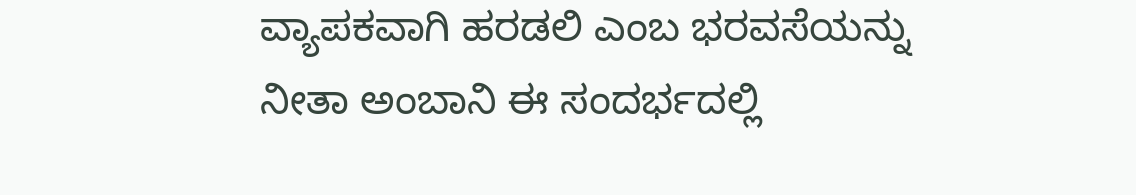ವ್ಯಾಪಕವಾಗಿ ಹರಡಲಿ ಎಂಬ ಭರವಸೆಯನ್ನು ನೀತಾ ಅಂಬಾನಿ ಈ ಸಂದರ್ಭದಲ್ಲಿ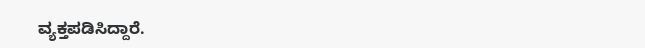ವ್ಯಕ್ತಪಡಿಸಿದ್ದಾರೆ.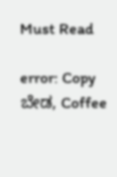Must Read

error: Copy ಬೇಡ, Coffee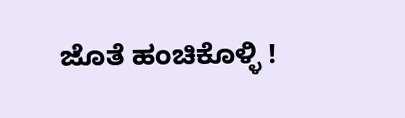ಜೊತೆ ಹಂಚಿಕೊಳ್ಳಿ !